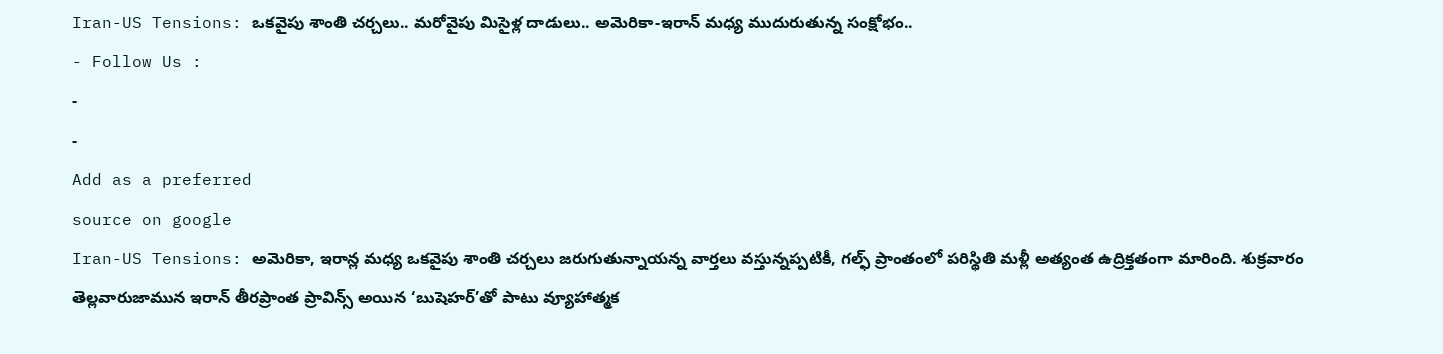Iran-US Tensions: ఒకవైపు శాంతి చర్చలు.. మరోవైపు మిసైళ్ల దాడులు.. అమెరికా-ఇరాన్ మధ్య ముదురుతున్న సంక్షోభం..
- Follow Us :
-
-
Add as a preferred
source on google
Iran-US Tensions: అమెరికా, ఇరాన్ల మధ్య ఒకవైపు శాంతి చర్చలు జరుగుతున్నాయన్న వార్తలు వస్తున్నప్పటికీ, గల్ఫ్ ప్రాంతంలో పరిస్థితి మళ్లీ అత్యంత ఉద్రిక్తతంగా మారింది. శుక్రవారం తెల్లవారుజామున ఇరాన్ తీరప్రాంత ప్రావిన్స్ అయిన ‘బుషెహర్’తో పాటు వ్యూహాత్మక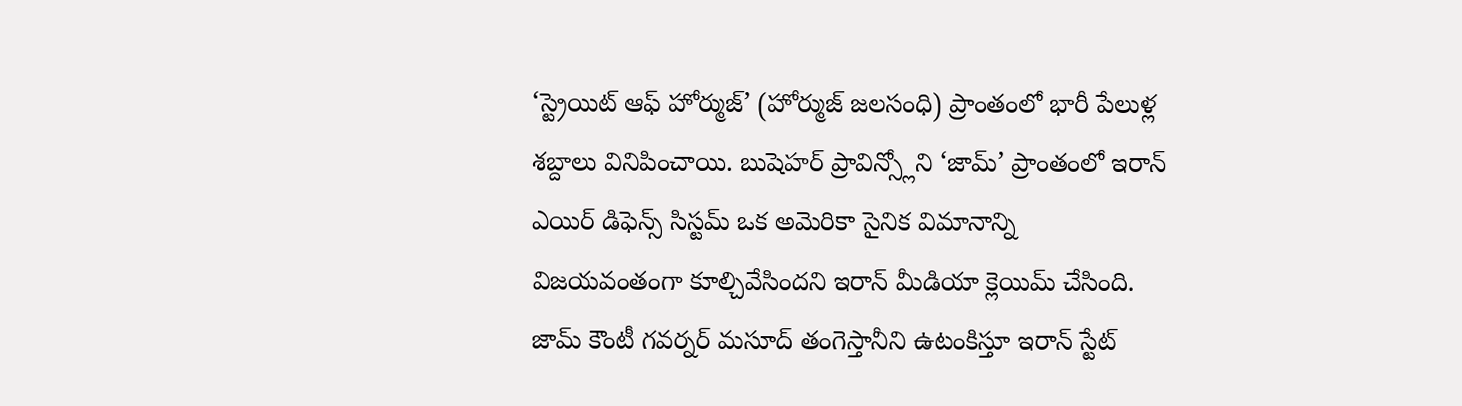‘స్ట్రెయిట్ ఆఫ్ హోర్ముజ్’ (హోర్ముజ్ జలసంధి) ప్రాంతంలో భారీ పేలుళ్ల శబ్దాలు వినిపించాయి. బుషెహర్ ప్రావిన్స్లోని ‘జామ్’ ప్రాంతంలో ఇరాన్ ఎయిర్ డిఫెన్స్ సిస్టమ్ ఒక అమెరికా సైనిక విమానాన్ని విజయవంతంగా కూల్చివేసిందని ఇరాన్ మీడియా క్లెయిమ్ చేసింది. జామ్ కౌంటీ గవర్నర్ మసూద్ తంగెస్తానీని ఉటంకిస్తూ ఇరాన్ స్టేట్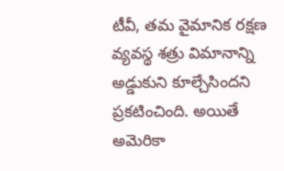టీవీ, తమ వైమానిక రక్షణ వ్యవస్థ శత్రు విమానాన్ని అడ్డుకుని కూల్చేసిందని ప్రకటించింది. అయితే అమెరికా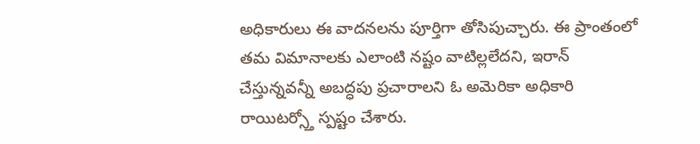అధికారులు ఈ వాదనలను పూర్తిగా తోసిపుచ్చారు. ఈ ప్రాంతంలో తమ విమానాలకు ఎలాంటి నష్టం వాటిల్లలేదని, ఇరాన్ చేస్తున్నవన్నీ అబద్ధపు ప్రచారాలని ఓ అమెరికా అధికారి రాయిటర్స్తో స్పష్టం చేశారు.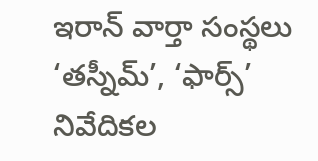ఇరాన్ వార్తా సంస్థలు ‘తస్నీమ్’, ‘ఫార్స్’ నివేదికల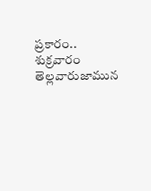ప్రకారం.. శుక్రవారం తెల్లవారుజామున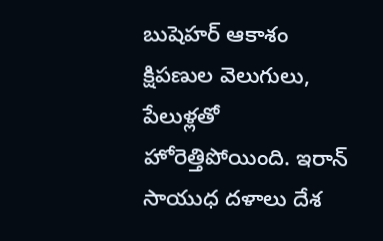బుషెహర్ ఆకాశం క్షిపణుల వెలుగులు, పేలుళ్లతో హోరెత్తిపోయింది. ఇరాన్ సాయుధ దళాలు దేశ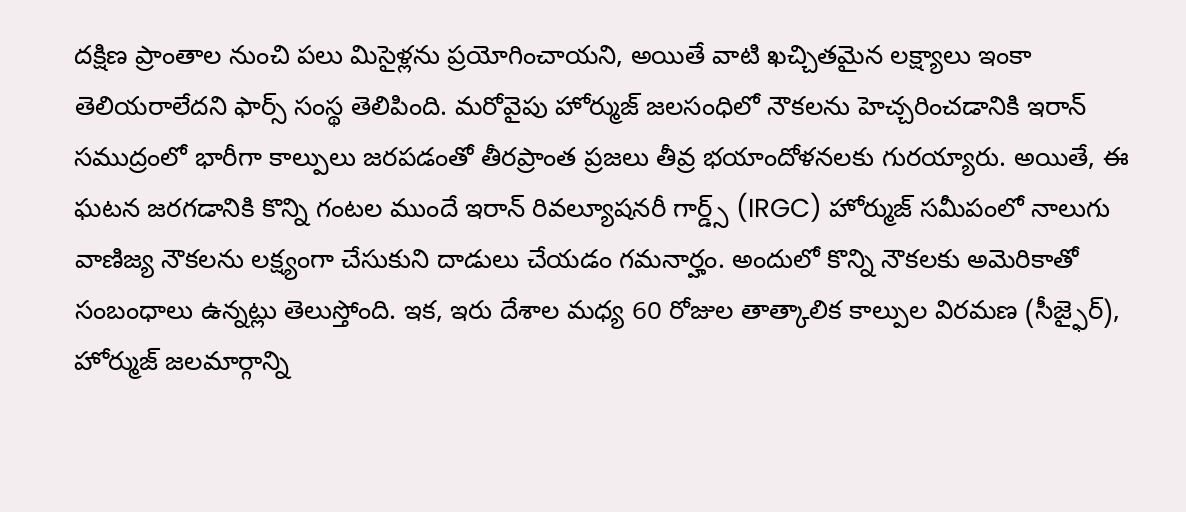దక్షిణ ప్రాంతాల నుంచి పలు మిసైళ్లను ప్రయోగించాయని, అయితే వాటి ఖచ్చితమైన లక్ష్యాలు ఇంకా తెలియరాలేదని ఫార్స్ సంస్థ తెలిపింది. మరోవైపు హోర్ముజ్ జలసంధిలో నౌకలను హెచ్చరించడానికి ఇరాన్ సముద్రంలో భారీగా కాల్పులు జరపడంతో తీరప్రాంత ప్రజలు తీవ్ర భయాందోళనలకు గురయ్యారు. అయితే, ఈ ఘటన జరగడానికి కొన్ని గంటల ముందే ఇరాన్ రివల్యూషనరీ గార్డ్స్ (IRGC) హోర్ముజ్ సమీపంలో నాలుగు వాణిజ్య నౌకలను లక్ష్యంగా చేసుకుని దాడులు చేయడం గమనార్హం. అందులో కొన్ని నౌకలకు అమెరికాతో సంబంధాలు ఉన్నట్లు తెలుస్తోంది. ఇక, ఇరు దేశాల మధ్య 60 రోజుల తాత్కాలిక కాల్పుల విరమణ (సీజ్ఫైర్), హోర్ముజ్ జలమార్గాన్ని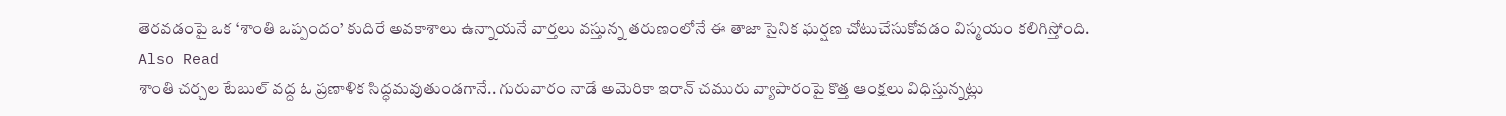తెరవడంపై ఒక ‘శాంతి ఒప్పందం’ కుదిరే అవకాశాలు ఉన్నాయనే వార్తలు వస్తున్న తరుణంలోనే ఈ తాజా సైనిక ఘర్షణ చోటుచేసుకోవడం విస్మయం కలిగిస్తోంది.
Also Read
శాంతి చర్చల టేబుల్ వద్ద ఓ ప్రణాళిక సిద్ధమవుతుండగానే.. గురువారం నాడే అమెరికా ఇరాన్ చమురు వ్యాపారంపై కొత్త ఆంక్షలు విధిస్తున్నట్లు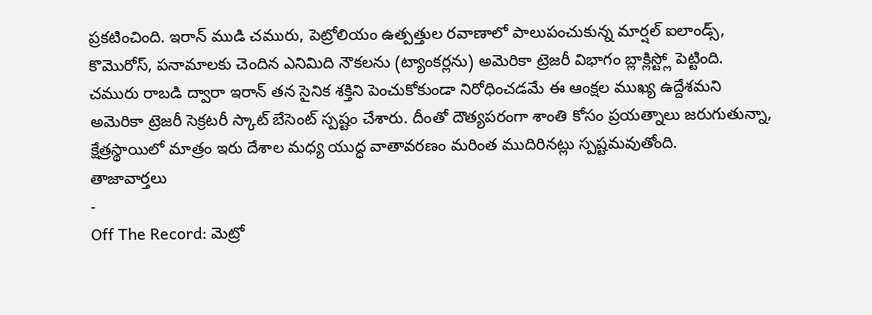ప్రకటించింది. ఇరాన్ ముడి చమురు, పెట్రోలియం ఉత్పత్తుల రవాణాలో పాలుపంచుకున్న మార్షల్ ఐలాండ్స్, కొమొరోస్, పనామాలకు చెందిన ఎనిమిది నౌకలను (ట్యాంకర్లను) అమెరికా ట్రెజరీ విభాగం బ్లాక్లిస్ట్లో పెట్టింది. చమురు రాబడి ద్వారా ఇరాన్ తన సైనిక శక్తిని పెంచుకోకుండా నిరోధించడమే ఈ ఆంక్షల ముఖ్య ఉద్దేశమని అమెరికా ట్రెజరీ సెక్రటరీ స్కాట్ బేసెంట్ స్పష్టం చేశారు. దీంతో దౌత్యపరంగా శాంతి కోసం ప్రయత్నాలు జరుగుతున్నా, క్షేత్రస్థాయిలో మాత్రం ఇరు దేశాల మధ్య యుద్ధ వాతావరణం మరింత ముదిరినట్లు స్పష్టమవుతోంది.
తాజావార్తలు
-
Off The Record: మెట్రో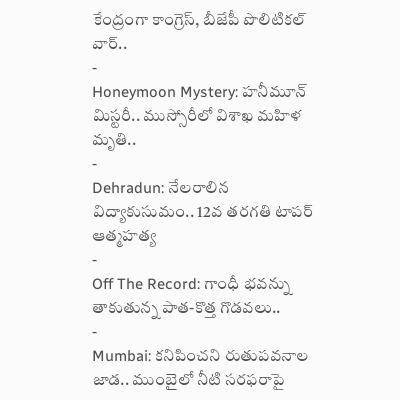కేంద్రంగా కాంగ్రెస్, బీజేపీ పొలిటికల్ వార్..
-
Honeymoon Mystery: హనీమూన్ మిస్టరీ.. ముస్సోరీలో విశాఖ మహిళ మృతి..
-
Dehradun: నేలరాలిన విద్యాకుసుమం.. 12వ తరగతి టాపర్ ఆత్మహత్య
-
Off The Record: గాంధీ భవన్ను తాకుతున్న పాత-కొత్త గొడవలు..
-
Mumbai: కనిపించని రుతుపవనాల జాడ.. ముంబైలో నీటి సరఫరాపై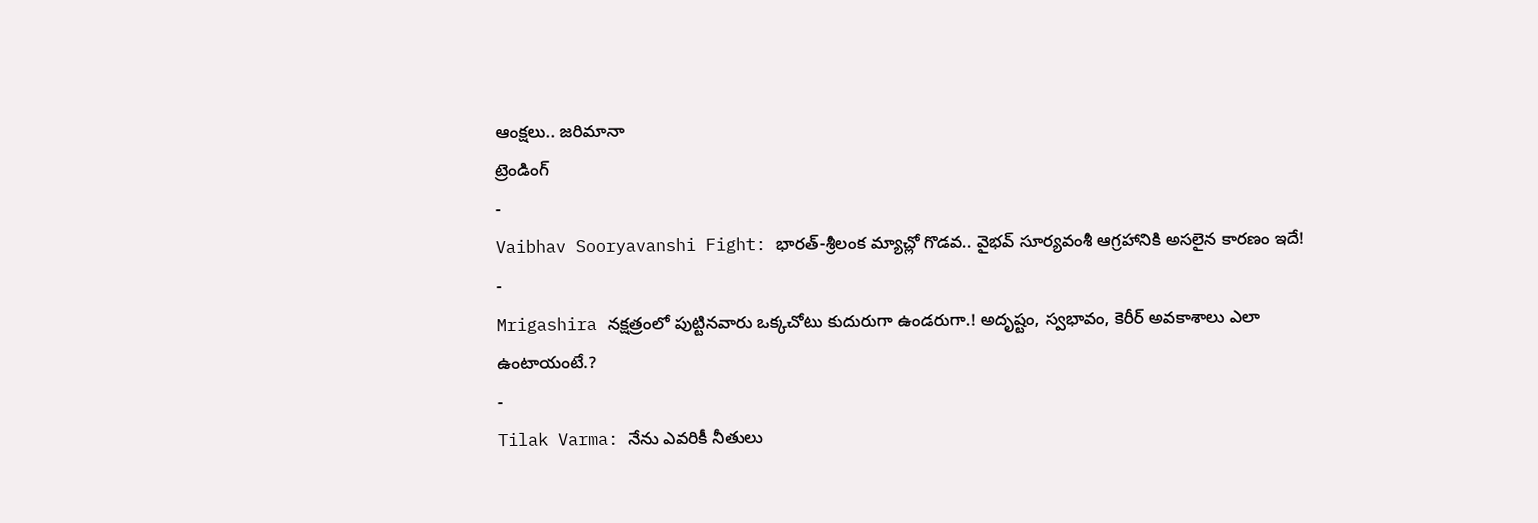ఆంక్షలు.. జరిమానా
ట్రెండింగ్
-
Vaibhav Sooryavanshi Fight: భారత్-శ్రీలంక మ్యాచ్లో గొడవ.. వైభవ్ సూర్యవంశీ ఆగ్రహానికి అసలైన కారణం ఇదే!
-
Mrigashira నక్షత్రంలో పుట్టినవారు ఒక్కచోటు కుదురుగా ఉండరుగా.! అదృష్టం, స్వభావం, కెరీర్ అవకాశాలు ఎలా ఉంటాయంటే.?
-
Tilak Varma: నేను ఎవరికీ నీతులు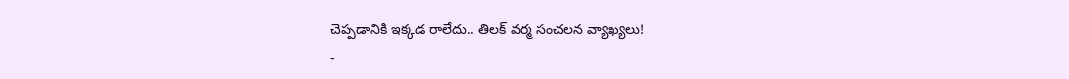చెప్పడానికి ఇక్కడ రాలేదు.. తిలక్ వర్మ సంచలన వ్యాఖ్యలు!
-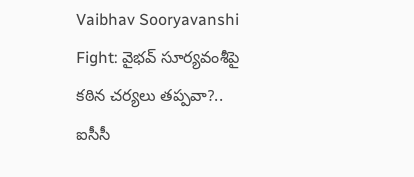Vaibhav Sooryavanshi Fight: వైభవ్ సూర్యవంశీపై కఠిన చర్యలు తప్పవా?.. ఐసీసీ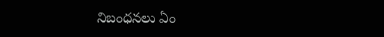నిబంధనలు ఏం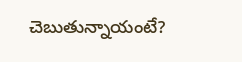చెబుతున్నాయంటే?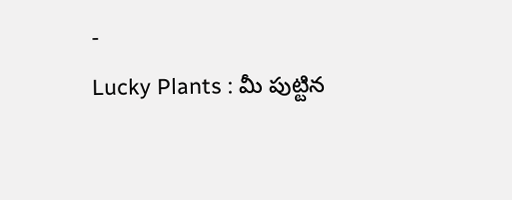-
Lucky Plants : మీ పుట్టిన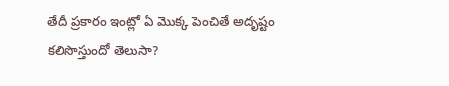తేదీ ప్రకారం ఇంట్లో ఏ మొక్క పెంచితే అదృష్టం కలిసొస్తుందో తెలుసా?